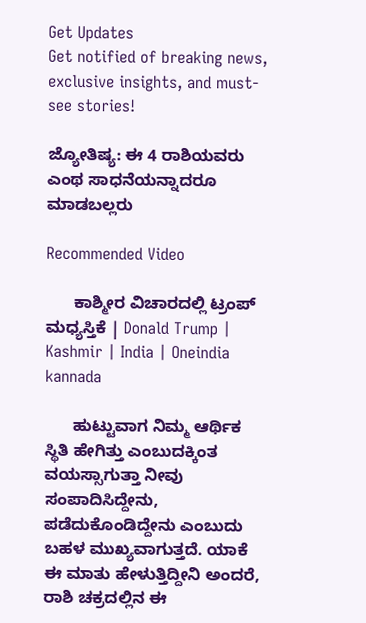Get Updates
Get notified of breaking news, exclusive insights, and must-see stories!

ಜ್ಯೋತಿಷ್ಯ: ಈ 4 ರಾಶಿಯವರು ಎಂಥ ಸಾಧನೆಯನ್ನಾದರೂ ಮಾಡಬಲ್ಲರು

Recommended Video

      ಕಾಶ್ಮೀರ ವಿಚಾರದಲ್ಲಿ ಟ್ರಂಪ್ ಮಧ್ಯಸ್ತಿಕೆ | Donald Trump | Kashmir | India | Oneindia kannada

      ಹುಟ್ಟುವಾಗ ನಿಮ್ಮ ಆರ್ಥಿಕ ಸ್ಥಿತಿ ಹೇಗಿತ್ತು ಎಂಬುದಕ್ಕಿಂತ ವಯಸ್ಸಾಗುತ್ತಾ ನೀವು ಸಂಪಾದಿಸಿದ್ದೇನು, ಪಡೆದುಕೊಂಡಿದ್ದೇನು ಎಂಬುದು ಬಹಳ ಮುಖ್ಯವಾಗುತ್ತದೆ. ಯಾಕೆ ಈ ಮಾತು ಹೇಳುತ್ತಿದ್ದೀನಿ ಅಂದರೆ, ರಾಶಿ ಚಕ್ರದಲ್ಲಿನ ಈ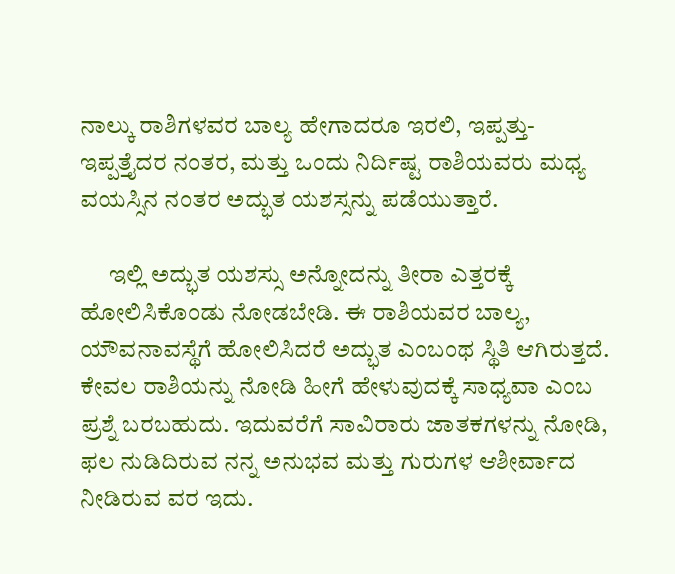ನಾಲ್ಕು ರಾಶಿಗಳವರ ಬಾಲ್ಯ ಹೇಗಾದರೂ ಇರಲಿ, ಇಪ್ಪತ್ತು- ಇಪ್ಪತ್ತೈದರ ನಂತರ, ಮತ್ತು ಒಂದು ನಿರ್ದಿಷ್ಟ ರಾಶಿಯವರು ಮಧ್ಯ ವಯಸ್ಸಿನ ನಂತರ ಅದ್ಭುತ ಯಶಸ್ಸನ್ನು ಪಡೆಯುತ್ತಾರೆ.

      ಇಲ್ಲಿ ಅದ್ಭುತ ಯಶಸ್ಸು ಅನ್ನೋದನ್ನು ತೀರಾ ಎತ್ತರಕ್ಕೆ ಹೋಲಿಸಿಕೊಂಡು ನೋಡಬೇಡಿ. ಈ ರಾಶಿಯವರ ಬಾಲ್ಯ, ಯೌವನಾವಸ್ಥೆಗೆ ಹೋಲಿಸಿದರೆ ಅದ್ಭುತ ಎಂಬಂಥ ಸ್ಥಿತಿ ಆಗಿರುತ್ತದೆ. ಕೇವಲ ರಾಶಿಯನ್ನು ನೋಡಿ ಹೀಗೆ ಹೇಳುವುದಕ್ಕೆ ಸಾಧ್ಯವಾ ಎಂಬ ಪ್ರಶ್ನೆ ಬರಬಹುದು. ಇದುವರೆಗೆ ಸಾವಿರಾರು ಜಾತಕಗಳನ್ನು ನೋಡಿ, ಫಲ ನುಡಿದಿರುವ ನನ್ನ ಅನುಭವ ಮತ್ತು ಗುರುಗಳ ಆಶೀರ್ವಾದ ನೀಡಿರುವ ವರ ಇದು.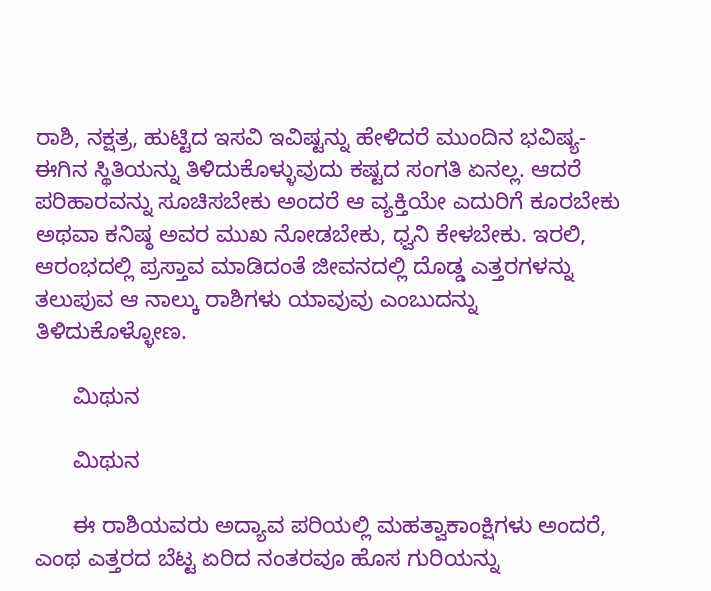ರಾಶಿ, ನಕ್ಷತ್ರ, ಹುಟ್ಟಿದ ಇಸವಿ ಇವಿಷ್ಟನ್ನು ಹೇಳಿದರೆ ಮುಂದಿನ ಭವಿಷ್ಯ- ಈಗಿನ ಸ್ಥಿತಿಯನ್ನು ತಿಳಿದುಕೊಳ್ಳುವುದು ಕಷ್ಟದ ಸಂಗತಿ ಏನಲ್ಲ. ಆದರೆ ಪರಿಹಾರವನ್ನು ಸೂಚಿಸಬೇಕು ಅಂದರೆ ಆ ವ್ಯಕ್ತಿಯೇ ಎದುರಿಗೆ ಕೂರಬೇಕು ಅಥವಾ ಕನಿಷ್ಠ ಅವರ ಮುಖ ನೋಡಬೇಕು, ಧ್ವನಿ ಕೇಳಬೇಕು. ಇರಲಿ, ಆರಂಭದಲ್ಲಿ ಪ್ರಸ್ತಾವ ಮಾಡಿದಂತೆ ಜೀವನದಲ್ಲಿ ದೊಡ್ಡ ಎತ್ತರಗಳನ್ನು ತಲುಪುವ ಆ ನಾಲ್ಕು ರಾಶಿಗಳು ಯಾವುವು ಎಂಬುದನ್ನು ತಿಳಿದುಕೊಳ್ಳೋಣ.

      ಮಿಥುನ

      ಮಿಥುನ

      ಈ ರಾಶಿಯವರು ಅದ್ಯಾವ ಪರಿಯಲ್ಲಿ ಮಹತ್ವಾಕಾಂಕ್ಷಿಗಳು ಅಂದರೆ, ಎಂಥ ಎತ್ತರದ ಬೆಟ್ಟ ಏರಿದ ನಂತರವೂ ಹೊಸ ಗುರಿಯನ್ನು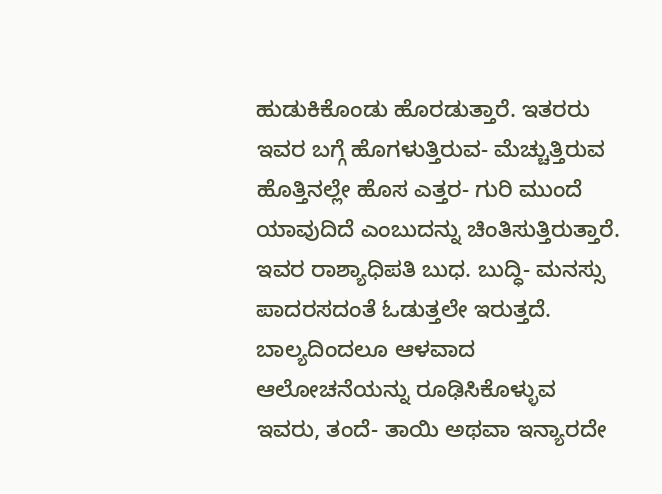ಹುಡುಕಿಕೊಂಡು ಹೊರಡುತ್ತಾರೆ. ಇತರರು ಇವರ ಬಗ್ಗೆ ಹೊಗಳುತ್ತಿರುವ- ಮೆಚ್ಚುತ್ತಿರುವ ಹೊತ್ತಿನಲ್ಲೇ ಹೊಸ ಎತ್ತರ- ಗುರಿ ಮುಂದೆ ಯಾವುದಿದೆ ಎಂಬುದನ್ನು ಚಿಂತಿಸುತ್ತಿರುತ್ತಾರೆ. ಇವರ ರಾಶ್ಯಾಧಿಪತಿ ಬುಧ. ಬುದ್ಧಿ- ಮನಸ್ಸು ಪಾದರಸದಂತೆ ಓಡುತ್ತಲೇ ಇರುತ್ತದೆ. ಬಾಲ್ಯದಿಂದಲೂ ಆಳವಾದ ಆಲೋಚನೆಯನ್ನು ರೂಢಿಸಿಕೊಳ್ಳುವ ಇವರು, ತಂದೆ- ತಾಯಿ ಅಥವಾ ಇನ್ಯಾರದೇ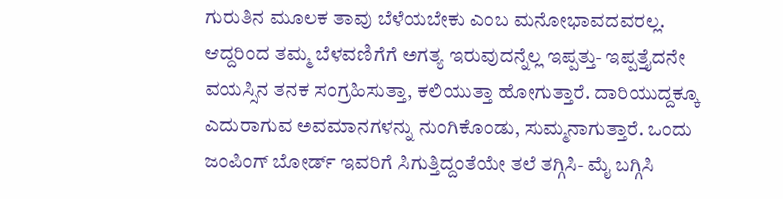ಗುರುತಿನ ಮೂಲಕ ತಾವು ಬೆಳೆಯಬೇಕು ಎಂಬ ಮನೋಭಾವದವರಲ್ಲ. ಆದ್ದರಿಂದ ತಮ್ಮ ಬೆಳವಣಿಗೆಗೆ ಅಗತ್ಯ ಇರುವುದನ್ನೆಲ್ಲ ಇಪ್ಪತ್ತು- ಇಪ್ಪತ್ತೈದನೇ ವಯಸ್ಸಿನ ತನಕ ಸಂಗ್ರಹಿಸುತ್ತಾ, ಕಲಿಯುತ್ತಾ ಹೋಗುತ್ತಾರೆ. ದಾರಿಯುದ್ದಕ್ಕೂ ಎದುರಾಗುವ ಅವಮಾನಗಳನ್ನು ನುಂಗಿಕೊಂಡು, ಸುಮ್ಮನಾಗುತ್ತಾರೆ. ಒಂದು ಜಂಪಿಂಗ್ ಬೋರ್ಡ್ ಇವರಿಗೆ ಸಿಗುತ್ತಿದ್ದಂತೆಯೇ ತಲೆ ತಗ್ಗಿಸಿ- ಮೈ ಬಗ್ಗಿಸಿ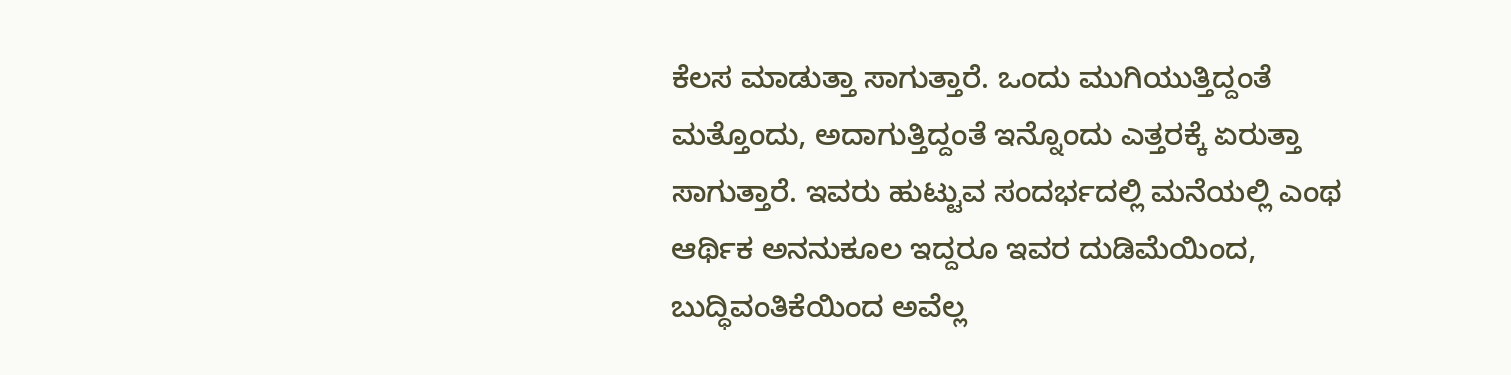ಕೆಲಸ ಮಾಡುತ್ತಾ ಸಾಗುತ್ತಾರೆ. ಒಂದು ಮುಗಿಯುತ್ತಿದ್ದಂತೆ ಮತ್ತೊಂದು, ಅದಾಗುತ್ತಿದ್ದಂತೆ ಇನ್ನೊಂದು ಎತ್ತರಕ್ಕೆ ಏರುತ್ತಾ ಸಾಗುತ್ತಾರೆ. ಇವರು ಹುಟ್ಟುವ ಸಂದರ್ಭದಲ್ಲಿ ಮನೆಯಲ್ಲಿ ಎಂಥ ಆರ್ಥಿಕ ಅನನುಕೂಲ ಇದ್ದರೂ ಇವರ ದುಡಿಮೆಯಿಂದ, ಬುದ್ಧಿವಂತಿಕೆಯಿಂದ ಅವೆಲ್ಲ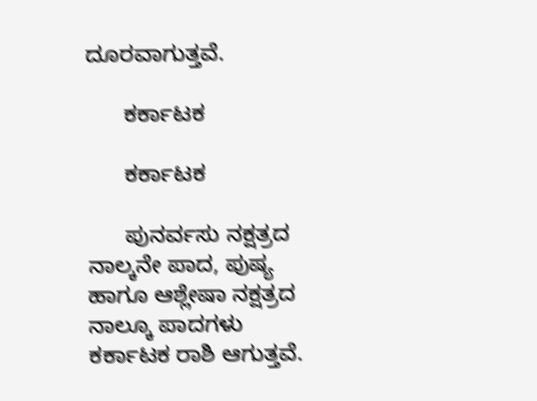ದೂರವಾಗುತ್ತವೆ.

      ಕರ್ಕಾಟಕ

      ಕರ್ಕಾಟಕ

      ಪುನರ್ವಸು ನಕ್ಷತ್ರದ ನಾಲ್ಕನೇ ಪಾದ, ಪುಷ್ಯ ಹಾಗೂ ಆಶ್ಲೇಷಾ ನಕ್ಷತ್ರದ ನಾಲ್ಕೂ ಪಾದಗಳು ಕರ್ಕಾಟಕ ರಾಶಿ ಆಗುತ್ತವೆ.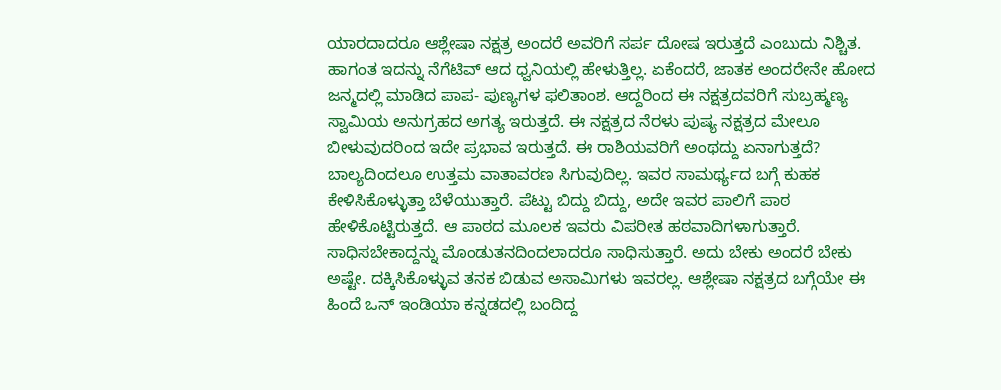ಯಾರದಾದರೂ ಆಶ್ಲೇಷಾ ನಕ್ಷತ್ರ ಅಂದರೆ ಅವರಿಗೆ ಸರ್ಪ ದೋಷ ಇರುತ್ತದೆ ಎಂಬುದು ನಿಶ್ಚಿತ. ಹಾಗಂತ ಇದನ್ನು ನೆಗೆಟಿವ್ ಆದ ಧ್ವನಿಯಲ್ಲಿ ಹೇಳುತ್ತಿಲ್ಲ. ಏಕೆಂದರೆ, ಜಾತಕ ಅಂದರೇನೇ ಹೋದ ಜನ್ಮದಲ್ಲಿ ಮಾಡಿದ ಪಾಪ- ಪುಣ್ಯಗಳ ಫಲಿತಾಂಶ. ಆದ್ದರಿಂದ ಈ ನಕ್ಷತ್ರದವರಿಗೆ ಸುಬ್ರಹ್ಮಣ್ಯ ಸ್ವಾಮಿಯ ಅನುಗ್ರಹದ ಅಗತ್ಯ ಇರುತ್ತದೆ. ಈ ನಕ್ಷತ್ರದ ನೆರಳು ಪುಷ್ಯ ನಕ್ಷತ್ರದ ಮೇಲೂ ಬೀಳುವುದರಿಂದ ಇದೇ ಪ್ರಭಾವ ಇರುತ್ತದೆ. ಈ ರಾಶಿಯವರಿಗೆ ಅಂಥದ್ದು ಏನಾಗುತ್ತದೆ? ಬಾಲ್ಯದಿಂದಲೂ ಉತ್ತಮ ವಾತಾವರಣ ಸಿಗುವುದಿಲ್ಲ. ಇವರ ಸಾಮರ್ಥ್ಯದ ಬಗ್ಗೆ ಕುಹಕ ಕೇಳಿಸಿಕೊಳ್ಳುತ್ತಾ ಬೆಳೆಯುತ್ತಾರೆ. ಪೆಟ್ಟು ಬಿದ್ದು ಬಿದ್ದು, ಅದೇ ಇವರ ಪಾಲಿಗೆ ಪಾಠ ಹೇಳಿಕೊಟ್ಟಿರುತ್ತದೆ. ಆ ಪಾಠದ ಮೂಲಕ ಇವರು ವಿಪರೀತ ಹಠವಾದಿಗಳಾಗುತ್ತಾರೆ. ಸಾಧಿಸಬೇಕಾದ್ದನ್ನು ಮೊಂಡುತನದಿಂದಲಾದರೂ ಸಾಧಿಸುತ್ತಾರೆ. ಅದು ಬೇಕು ಅಂದರೆ ಬೇಕು ಅಷ್ಟೇ. ದಕ್ಕಿಸಿಕೊಳ್ಳುವ ತನಕ ಬಿಡುವ ಅಸಾಮಿಗಳು ಇವರಲ್ಲ. ಆಶ್ಲೇಷಾ ನಕ್ಷತ್ರದ ಬಗ್ಗೆಯೇ ಈ ಹಿಂದೆ ಒನ್ ಇಂಡಿಯಾ ಕನ್ನಡದಲ್ಲಿ ಬಂದಿದ್ದ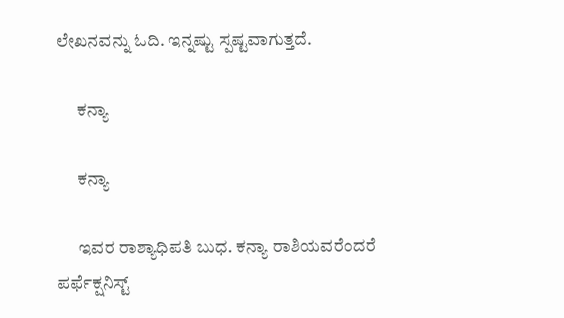ಲೇಖನವನ್ನು ಓದಿ. ಇನ್ನಷ್ಟು ಸ್ಪಷ್ಟವಾಗುತ್ತದೆ.

      ಕನ್ಯಾ

      ಕನ್ಯಾ

      ಇವರ ರಾಶ್ಯಾಧಿಪತಿ ಬುಧ. ಕನ್ಯಾ ರಾಶಿಯವರೆಂದರೆ ಪರ್ಫೆಕ್ಷನಿಸ್ಟ್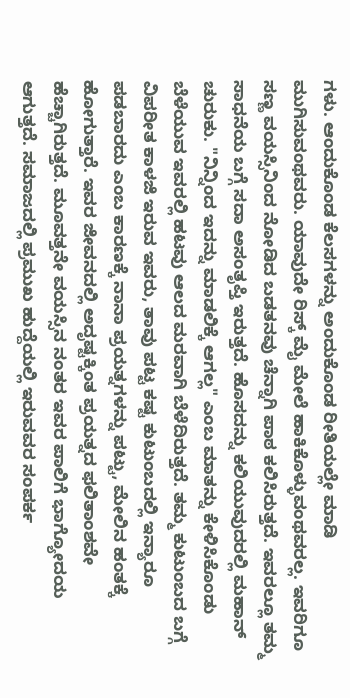ಗಳು. ಆಂದುಕೊಂಡ ಕೆಲಸಗಳನ್ನು ಅಂದುಕೊಂಡ ರೀತಿಯಲ್ಲೇ ಮಾಡಿ ಮುಗಿಸುವಂಥವರು. ಯಾವುದೇ ರಿಸ್ಕ್ ಮೈ ಮೇಲೆ ಹಾಕಿಕೊಳ್ಳುವಂಥವರಲ್ಲ. ಇವರಿಗೂ ಸಣ್ಣ ವಯಸ್ಸಿನಿಂದ ನೋಡಿದ ಬಡತನವು ಚೆನ್ನಾಗಿ ಪಾಠ ಕಲಿಸಿರುತ್ತದೆ. ಇವರಲ್ಲೂ ತಮ್ಮ ಸಾಧನೆಯ ಬಗ್ಗೆ ಸದಾ ಅಸಂತೃಪ್ತಿ ಇರುತ್ತದೆ. ಹೊಸದನ್ನು ಕಲಿಯುವುದರಲ್ಲಿ ಮಹಾನ್ ಚುರುಕು. "ನಿನ್ನಿಂದ ಇದನ್ನು ಮಾಡಲಿಕ್ಕೆ ಆಗಲ್ಲ" ಎಂಬ ಮಾತನ್ನು ಕೇಳಿಸಿಕೊಂಡು ಬೆಳೆಯುವ ಇವರಲ್ಲಿ ಹಟವು ಆಲದ ಮರವಾಗಿ ಬೆಳೆದಿರುತ್ತದೆ. ತಮ್ಮ ಕುಟುಂಬದ ಬಗ್ಗೆ ವಿಪರೀತ ಕಾಳಜಿ ಇರುವ ಇವರು, ತಾವು ಪಟ್ಟ ಕಷ್ಟ ಕುಟುಂಬದಲ್ಲಿ ಇನ್ಯಾರೂ ಪಡಬಾರದು ಎಂಬ ಕಾರಣಕ್ಕೆ ನಾನಾ ಪ್ರಯತ್ನಗಳನ್ನು ಪಟ್ಟು, ಮೇಲಿನ ಹಂತಕ್ಕೆ ಹೋಗುತ್ತಾರೆ. ಇವರ ಜೀವನದಲ್ಲಿ ಅದೃಷ್ಟಕ್ಕಿಂತ ಪ್ರಯತ್ನದ ಫಲಿತಾಂಶವೇ ಹೆಚ್ಚಾಗಿರುತ್ತದೆ. ಮೂವತ್ತನೇ ವಯಸ್ಸಿನ ನಂತರ ಇವರ ಪಾಲಿಗೆ ಭಾಗ್ಯೋದಯ ಆಗುತ್ತದೆ. ಸಮಾಜದಲ್ಲಿ ಪ್ರಮುಖ ಹುದ್ದೆಯಲ್ಲಿ ಇರುವವರ ಸಂಪರ್ಕ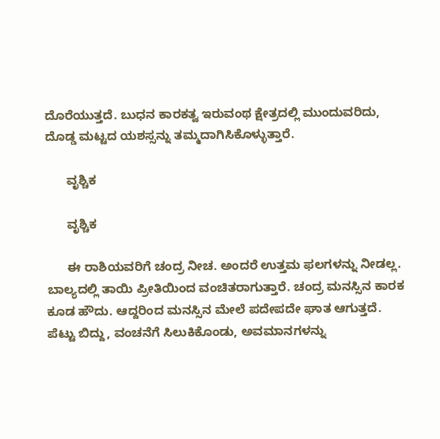ದೊರೆಯುತ್ತದೆ. ಬುಧನ ಕಾರಕತ್ವ ಇರುವಂಥ ಕ್ಷೇತ್ರದಲ್ಲಿ ಮುಂದುವರಿದು, ದೊಡ್ಡ ಮಟ್ಟದ ಯಶಸ್ಸನ್ನು ತಮ್ಮದಾಗಿಸಿಕೊಳ್ಳುತ್ತಾರೆ.

      ವೃಶ್ಚಿಕ

      ವೃಶ್ಚಿಕ

      ಈ ರಾಶಿಯವರಿಗೆ ಚಂದ್ರ ನೀಚ. ಅಂದರೆ ಉತ್ತಮ ಫಲಗಳನ್ನು ನೀಡಲ್ಲ. ಬಾಲ್ಯದಲ್ಲಿ ತಾಯಿ ಪ್ರೀತಿಯಿಂದ ವಂಚಿತರಾಗುತ್ತಾರೆ. ಚಂದ್ರ ಮನಸ್ಸಿನ ಕಾರಕ ಕೂಡ ಹೌದು. ಆದ್ದರಿಂದ ಮನಸ್ಸಿನ ಮೇಲೆ ಪದೇಪದೇ ಘಾತ ಆಗುತ್ತದೆ. ಪೆಟ್ಟು ಬಿದ್ದು, ವಂಚನೆಗೆ ಸಿಲುಕಿಕೊಂಡು, ಅವಮಾನಗಳನ್ನು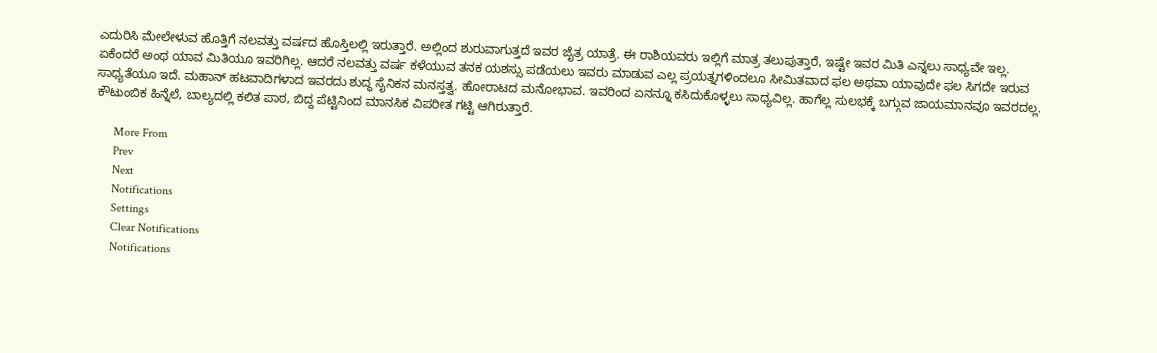ಎದುರಿಸಿ ಮೇಲೇಳುವ ಹೊತ್ತಿಗೆ ನಲವತ್ತು ವರ್ಷದ ಹೊಸ್ತಿಲಲ್ಲಿ ಇರುತ್ತಾರೆ. ಅಲ್ಲಿಂದ ಶುರುವಾಗುತ್ತದೆ ಇವರ ಜೈತ್ರ ಯಾತ್ರೆ. ಈ ರಾಶಿಯವರು ಇಲ್ಲಿಗೆ ಮಾತ್ರ ತಲುಪುತ್ತಾರೆ, ಇಷ್ಟೇ ಇವರ ಮಿತಿ ಎನ್ನಲು ಸಾಧ್ಯವೇ ಇಲ್ಲ. ಏಕೆಂದರೆ ಅಂಥ ಯಾವ ಮಿತಿಯೂ ಇವರಿಗಿಲ್ಲ. ಆದರೆ ನಲವತ್ತು ವರ್ಷ ಕಳೆಯುವ ತನಕ ಯಶಸ್ಸು ಪಡೆಯಲು ಇವರು ಮಾಡುವ ಎಲ್ಲ ಪ್ರಯತ್ನಗಳಿಂದಲೂ ಸೀಮಿತವಾದ ಫಲ ಅಥವಾ ಯಾವುದೇ ಫಲ ಸಿಗದೇ ಇರುವ ಸಾಧ್ಯತೆಯೂ ಇದೆ. ಮಹಾನ್ ಹಟವಾದಿಗಳಾದ ಇವರದು ಶುದ್ಧ ಸೈನಿಕನ ಮನಸ್ತತ್ವ. ಹೋರಾಟದ ಮನೋಭಾವ. ಇವರಿಂದ ಏನನ್ನೂ ಕಸಿದುಕೊಳ್ಳಲು ಸಾಧ್ಯವಿಲ್ಲ. ಹಾಗೆಲ್ಲ ಸುಲಭಕ್ಕೆ ಬಗ್ಗುವ ಜಾಯಮಾನವೂ ಇವರದಲ್ಲ. ಕೌಟುಂಬಿಕ ಹಿನ್ನೆಲೆ, ಬಾಲ್ಯದಲ್ಲಿ ಕಲಿತ ಪಾಠ, ಬಿದ್ದ ಪೆಟ್ಟಿನಿಂದ ಮಾನಸಿಕ ವಿಪರೀತ ಗಟ್ಟಿ ಆಗಿರುತ್ತಾರೆ.

      More From
      Prev
      Next
      Notifications
      Settings
      Clear Notifications
      Notifications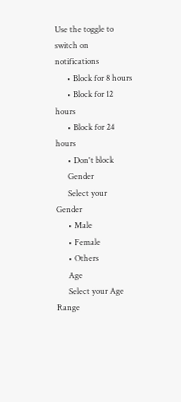Use the toggle to switch on notifications
      • Block for 8 hours
      • Block for 12 hours
      • Block for 24 hours
      • Don't block
      Gender
      Select your Gender
      • Male
      • Female
      • Others
      Age
      Select your Age Range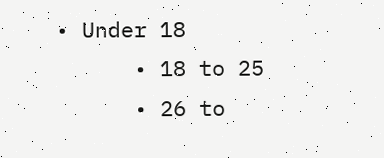• Under 18
      • 18 to 25
      • 26 to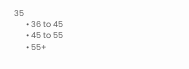35
      • 36 to 45
      • 45 to 55
      • 55+